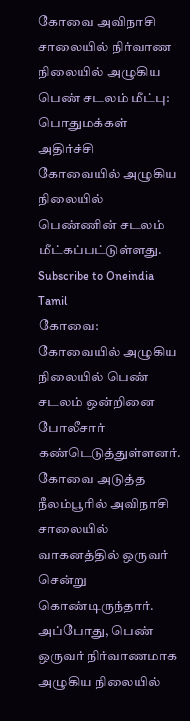கோவை அவிநாசி சாலையில் நிர்வாண நிலையில் அழுகிய பெண் சடலம் மீட்பு: பொதுமக்கள் அதிர்ச்சி
கோவையில் அழுகிய நிலையில் பெண்ணின் சடலம் மீட்கப்பட்டுள்ளது.
Subscribe to Oneindia Tamil
கோவை: கோவையில் அழுகிய நிலையில் பெண் சடலம் ஒன்றினை போலீசார் கண்டெடுத்துள்ளனர்.
கோவை அடுத்த நீலம்பூரில் அவிநாசி சாலையில் வாகனத்தில் ஒருவர் சென்று கொண்டிருந்தார். அப்போது, பெண் ஒருவர் நிர்வாணமாக அழுகிய நிலையில்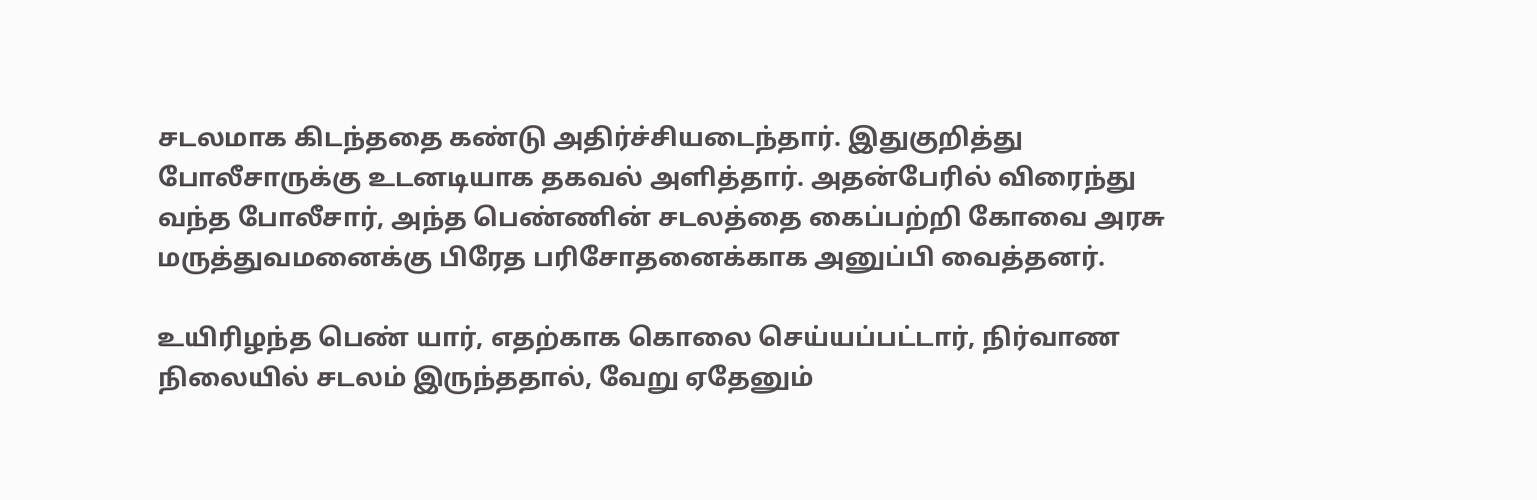சடலமாக கிடந்ததை கண்டு அதிர்ச்சியடைந்தார். இதுகுறித்து போலீசாருக்கு உடனடியாக தகவல் அளித்தார். அதன்பேரில் விரைந்து வந்த போலீசார், அந்த பெண்ணின் சடலத்தை கைப்பற்றி கோவை அரசு மருத்துவமனைக்கு பிரேத பரிசோதனைக்காக அனுப்பி வைத்தனர்.

உயிரிழந்த பெண் யார், எதற்காக கொலை செய்யப்பட்டார், நிர்வாண நிலையில் சடலம் இருந்ததால், வேறு ஏதேனும்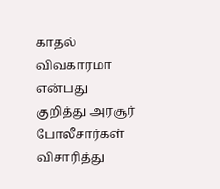காதல் விவகாரமா என்பது குறித்து அரசூர் போலீசார்கள் விசாரித்து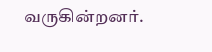வருகின்றனர்.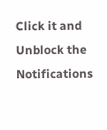Click it and Unblock the Notifications